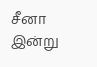சீனா இன்று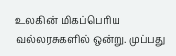உலகின் மிகப்பெரிய வல்லரசுகளில் ஒன்று. முப்பது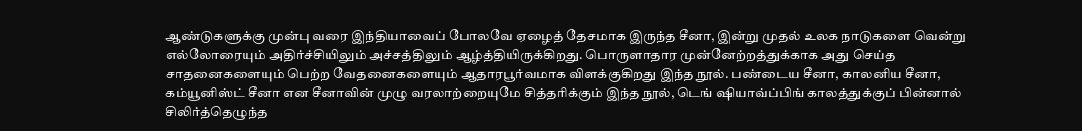ஆண்டுகளுக்கு முன்பு வரை இந்தியாவைப் போலவே ஏழைத் தேசமாக இருந்த சீனா, இன்று முதல் உலக நாடுகளை வென்று எல்லோரையும் அதிர்ச்சியிலும் அச்சத்திலும் ஆழ்த்தியிருக்கிறது. பொருளாதார முன்னேற்றத்துக்காக அது செய்த சாதனைகளையும் பெற்ற வேதனைகளையும் ஆதாரபூர்வமாக விளக்குகிறது இந்த நூல். பண்டைய சீனா, காலனிய சீனா, கம்யூனிஸ்ட் சீனா என சீனாவின் முழு வரலாற்றையுமே சித்தரிக்கும் இந்த நூல், டெங் ஷியாவ்ப்பிங் காலத்துக்குப் பின்னால் சிலிர்த்தெழுந்த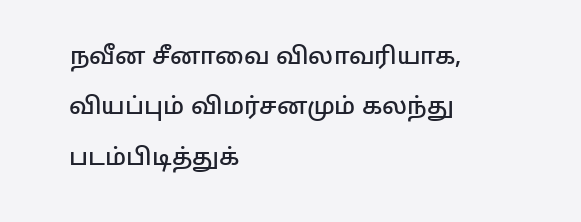நவீன சீனாவை விலாவரியாக, வியப்பும் விமர்சனமும் கலந்து படம்பிடித்துக்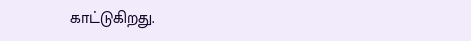காட்டுகிறது.